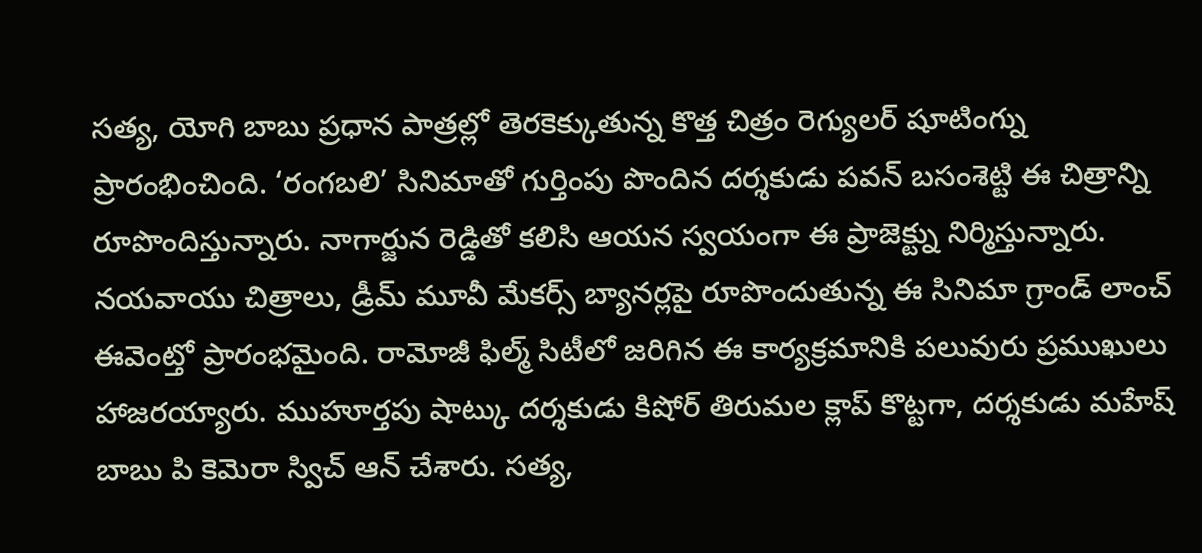సత్య, యోగి బాబు ప్రధాన పాత్రల్లో తెరకెక్కుతున్న కొత్త చిత్రం రెగ్యులర్ షూటింగ్ను ప్రారంభించింది. ‘రంగబలి’ సినిమాతో గుర్తింపు పొందిన దర్శకుడు పవన్ బసంశెట్టి ఈ చిత్రాన్ని రూపొందిస్తున్నారు. నాగార్జున రెడ్డితో కలిసి ఆయన స్వయంగా ఈ ప్రాజెక్ట్ను నిర్మిస్తున్నారు. నయవాయు చిత్రాలు, డ్రీమ్ మూవీ మేకర్స్ బ్యానర్లపై రూపొందుతున్న ఈ సినిమా గ్రాండ్ లాంచ్ ఈవెంట్తో ప్రారంభమైంది. రామోజీ ఫిల్మ్ సిటీలో జరిగిన ఈ కార్యక్రమానికి పలువురు ప్రముఖులు హాజరయ్యారు. ముహూర్తపు షాట్కు దర్శకుడు కిషోర్ తిరుమల క్లాప్ కొట్టగా, దర్శకుడు మహేష్ బాబు పి కెమెరా స్విచ్ ఆన్ చేశారు. సత్య,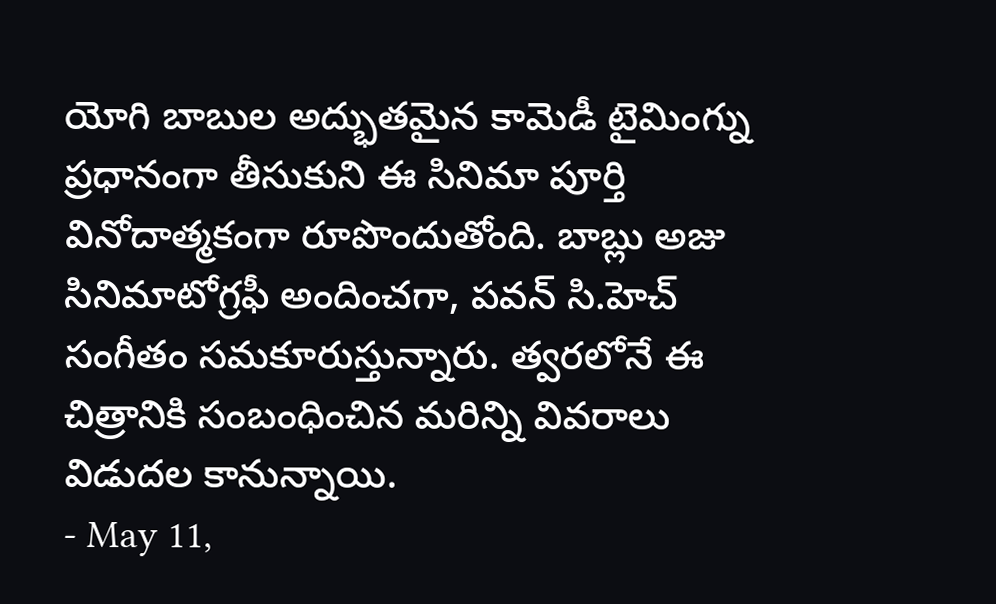యోగి బాబుల అద్భుతమైన కామెడీ టైమింగ్ను ప్రధానంగా తీసుకుని ఈ సినిమా పూర్తి వినోదాత్మకంగా రూపొందుతోంది. బాబ్లు అజు సినిమాటోగ్రఫీ అందించగా, పవన్ సి.హెచ్ సంగీతం సమకూరుస్తున్నారు. త్వరలోనే ఈ చిత్రానికి సంబంధించిన మరిన్ని వివరాలు విడుదల కానున్నాయి.
- May 11,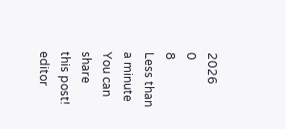2026
0
8
Less than a minute
You can share this post!
editor